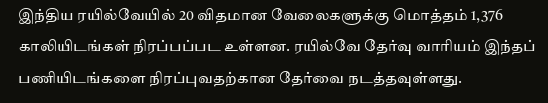இந்திய ரயில்வேயில் 20 விதமான வேலைகளுக்கு மொத்தம் 1,376 காலியிடங்கள் நிரப்பப்பட உள்ளன. ரயில்வே தேர்வு வாரியம் இந்தப் பணியிடங்களை நிரப்புவதற்கான தேர்வை நடத்தவுள்ளது.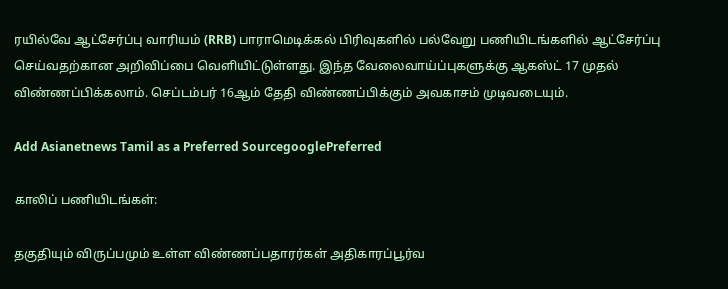ரயில்வே ஆட்சேர்ப்பு வாரியம் (RRB) பாராமெடிக்கல் பிரிவுகளில் பல்வேறு பணியிடங்களில் ஆட்சேர்ப்பு செய்வதற்கான அறிவிப்பை வெளியிட்டுள்ளது. இந்த வேலைவாய்ப்புகளுக்கு ஆகஸ்ட் 17 முதல் விண்ணப்பிக்கலாம். செப்டம்பர் 16ஆம் தேதி விண்ணப்பிக்கும் அவகாசம் முடிவடையும்.

Add Asianetnews Tamil as a Preferred SourcegooglePreferred

காலிப் பணியிடங்கள்:

தகுதியும் விருப்பமும் உள்ள விண்ணப்பதாரர்கள் அதிகாரப்பூர்வ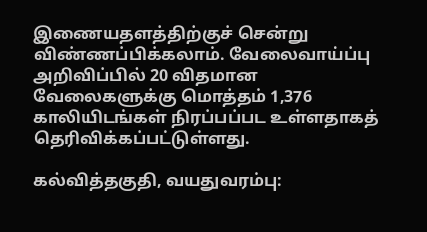இணையதளத்திற்குச் சென்று விண்ணப்பிக்கலாம். வேலைவாய்ப்பு அறிவிப்பில் 20 விதமான வேலைகளுக்கு மொத்தம் 1,376 காலியிடங்கள் நிரப்பப்பட உள்ளதாகத் தெரிவிக்கப்பட்டுள்ளது.

கல்வித்தகுதி, வயதுவரம்பு: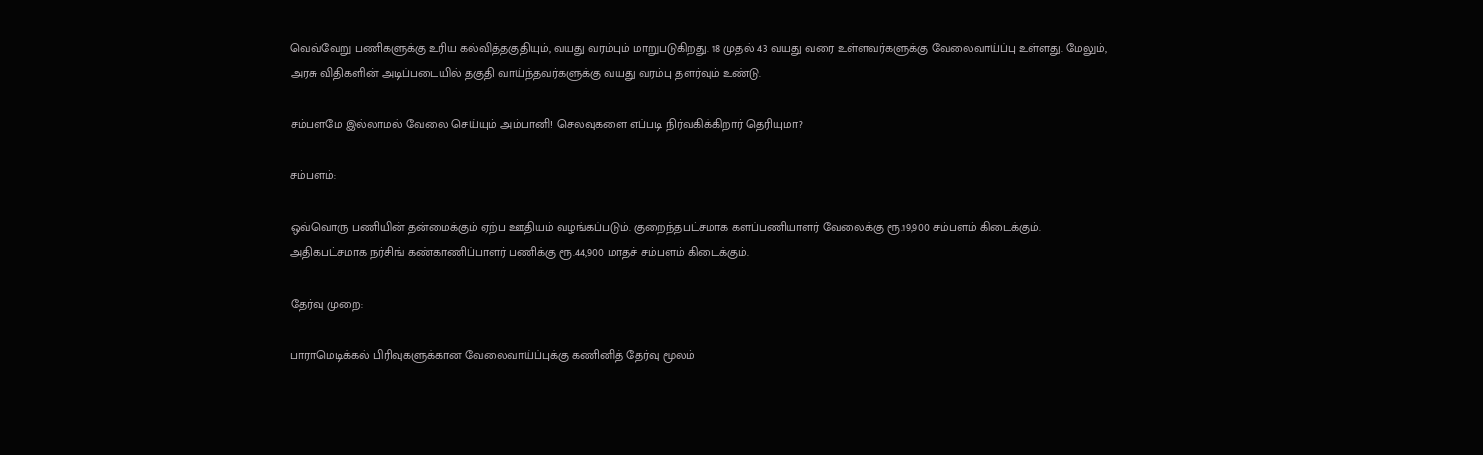வெவ்வேறு பணிகளுக்கு உரிய கல்வித்தகுதியும், வயது வரம்பும் மாறுபடுகிறது. 18 முதல் 43 வயது வரை உள்ளவர்களுக்கு வேலைவாய்ப்பு உள்ளது. மேலும், அரசு விதிகளின் அடிப்படையில் தகுதி வாய்ந்தவர்களுக்கு வயது வரம்பு தளர்வும் உண்டு.

சம்பளமே இல்லாமல் வேலை செய்யும் அம்பானி! செலவுகளை எப்படி நிர்வகிக்கிறார் தெரியுமா?

சம்பளம்:

ஒவ்வொரு பணியின் தன்மைக்கும் ஏற்ப ஊதியம் வழங்கப்படும். குறைந்தபட்சமாக களப்பணியாளர் வேலைக்கு ரூ.19,900 சம்பளம் கிடைக்கும். அதிகபட்சமாக நர்சிங் கண்காணிப்பாளர் பணிக்கு ரூ.44,900 மாதச் சம்பளம் கிடைக்கும்.

தேர்வு முறை:

பாராமெடிக்கல் பிரிவுகளுக்கான வேலைவாய்ப்புக்கு கணினித் தேர்வு மூலம்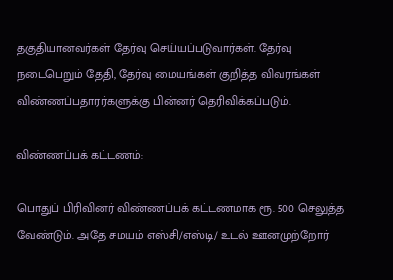தகுதியானவர்கள் தேர்வு செய்யப்படுவார்கள். தேர்வு நடைபெறும் தேதி, தேர்வு மையங்கள் குறித்த விவரங்கள் விண்ணப்பதாரர்களுக்கு பின்னர் தெரிவிக்கப்படும்.

விண்ணப்பக் கட்டணம்:

பொதுப் பிரிவினர் விண்ணப்பக் கட்டணமாக ரூ. 500 செலுத்த வேண்டும். அதே சமயம் எஸ்சி/எஸ்டி/ உடல் ஊனமுற்றோர்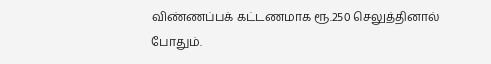விண்ணப்பக் கட்டணமாக ரூ.250 செலுத்தினால் போதும்.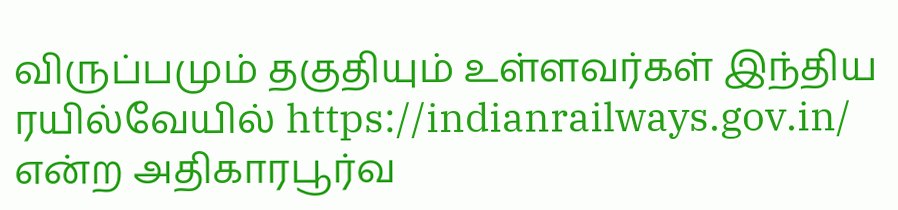விருப்பமும் தகுதியும் உள்ளவர்கள் இந்திய ரயில்வேயில் https://indianrailways.gov.in/ என்ற அதிகாரபூர்வ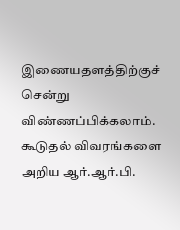இணையதளத்திற்குச் சென்று விண்ணப்பிக்கலாம். கூடுதல் விவரங்களை அறிய ஆர்.ஆர்.பி.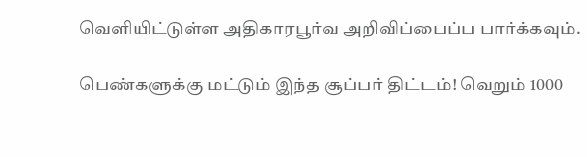வெளியிட்டுள்ள அதிகாரபூர்வ அறிவிப்பைப்ப பார்க்கவும்.

பெண்களுக்கு மட்டும் இந்த சூப்பர் திட்டம்! வெறும் 1000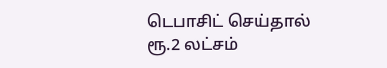டெபாசிட் செய்தால் ரூ.2 லட்சம்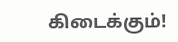கிடைக்கும்!